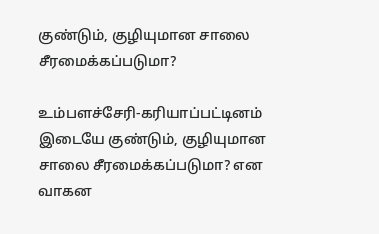குண்டும், குழியுமான சாலை சீரமைக்கப்படுமா?

உம்பளச்சேரி-கரியாப்பட்டினம் இடையே குண்டும், குழியுமான சாலை சீரமைக்கப்படுமா? என வாகன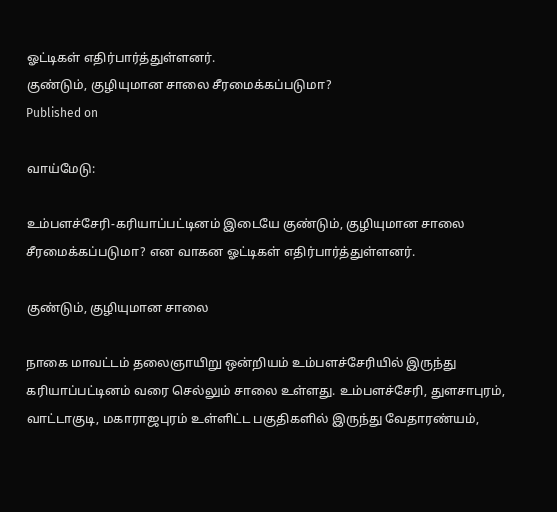ஓட்டிகள் எதிர்பார்த்துள்ளனர்.
குண்டும், குழியுமான சாலை சீரமைக்கப்படுமா?
Published on

வாய்மேடு:

உம்பளச்சேரி-கரியாப்பட்டினம் இடையே குண்டும், குழியுமான சாலை சீரமைக்கப்படுமா? என வாகன ஓட்டிகள் எதிர்பார்த்துள்ளனர்.

குண்டும், குழியுமான சாலை

நாகை மாவட்டம் தலைஞாயிறு ஒன்றியம் உம்பளச்சேரியில் இருந்து கரியாப்பட்டினம் வரை செல்லும் சாலை உள்ளது. உம்பளச்சேரி, துளசாபுரம், வாட்டாகுடி, மகாராஜபுரம் உள்ளிட்ட பகுதிகளில் இருந்து வேதாரண்யம்,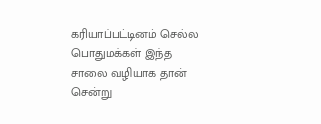கரியாப்பட்டினம் செல்ல பொதுமக்கள் இந்த சாலை வழியாக தான் சென்று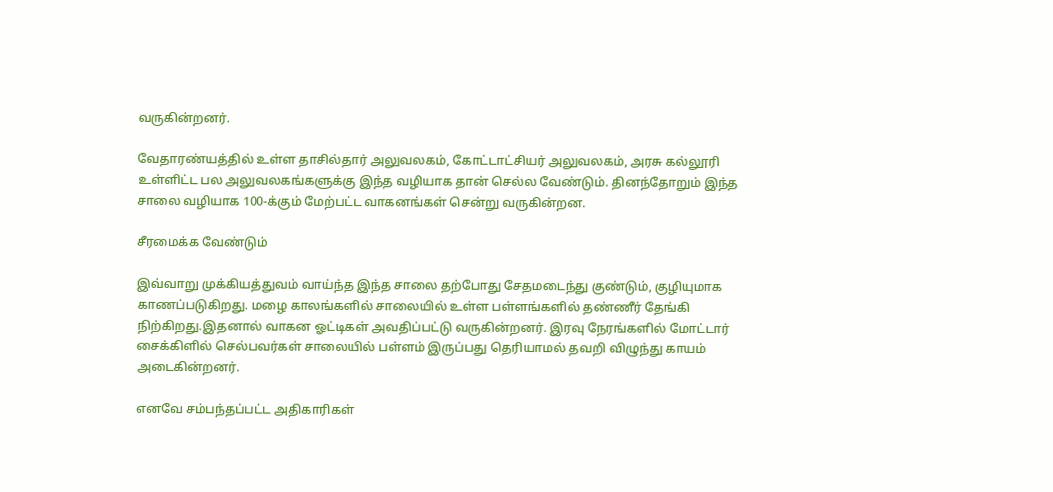வருகின்றனர்.

வேதாரண்யத்தில் உள்ள தாசில்தார் அலுவலகம், கோட்டாட்சியர் அலுவலகம், அரசு கல்லூரி உள்ளிட்ட பல அலுவலகங்களுக்கு இந்த வழியாக தான் செல்ல வேண்டும். தினந்தோறும் இந்த சாலை வழியாக 100-க்கும் மேற்பட்ட வாகனங்கள் சென்று வருகின்றன.

சீரமைக்க வேண்டும்

இவ்வாறு முக்கியத்துவம் வாய்ந்த இந்த சாலை தற்போது சேதமடைந்து குண்டும், குழியுமாக காணப்படுகிறது. மழை காலங்களில் சாலையில் உள்ள பள்ளங்களில் தண்ணீர் தேங்கி நிற்கிறது.இதனால் வாகன ஓட்டிகள் அவதிப்பட்டு வருகின்றனர். இரவு நேரங்களில் மோட்டார் சைக்கிளில் செல்பவர்கள் சாலையில் பள்ளம் இருப்பது தெரியாமல் தவறி விழுந்து காயம் அடைகின்றனர்.

எனவே சம்பந்தப்பட்ட அதிகாரிகள்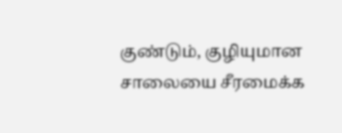குண்டும், குழியுமான சாலையை சீரமைக்க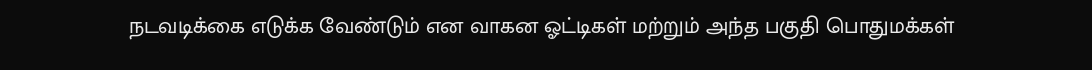நடவடிக்கை எடுக்க வேண்டும் என வாகன ஓட்டிகள் மற்றும் அந்த பகுதி பொதுமக்கள்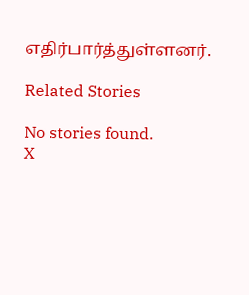எதிர்பார்த்துள்ளனர்.

Related Stories

No stories found.
X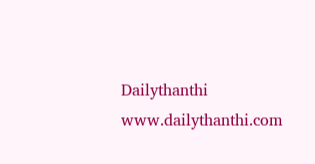Dailythanthi
www.dailythanthi.com